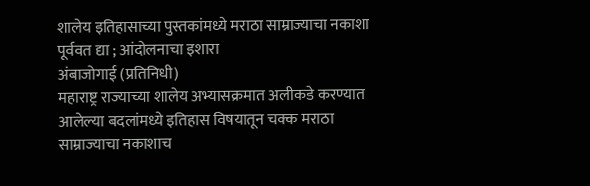शालेय इतिहासाच्या पुस्तकांमध्ये मराठा साम्राज्याचा नकाशा पूर्ववत द्या ; आंदोलनाचा इशारा
अंबाजोगाई (प्रतिनिधी)
महाराष्ट्र राज्याच्या शालेय अभ्यासक्रमात अलीकडे करण्यात आलेल्या बदलांमध्ये इतिहास विषयातून चक्क मराठा साम्राज्याचा नकाशाच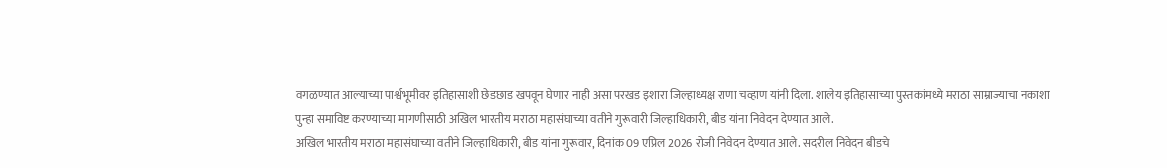वगळण्यात आल्याच्या पार्श्वभूमीवर इतिहासाशी छेडछाड खपवून घेणार नाही असा परखड इशारा जिल्हाध्यक्ष राणा चव्हाण यांनी दिला. शालेय इतिहासाच्या पुस्तकांमध्ये मराठा साम्राज्याचा नकाशा पुन्हा समाविष्ट करण्याच्या मागणीसाठी अखिल भारतीय मराठा महासंघाच्या वतीने गुरूवारी जिल्हाधिकारी, बीड यांना निवेदन देण्यात आले.
अखिल भारतीय मराठा महासंघाच्या वतीने जिल्हाधिकारी, बीड यांना गुरूवार, दिनांक 09 एप्रिल 2026 रोजी निवेदन देण्यात आले. सदरील निवेदन बीडचे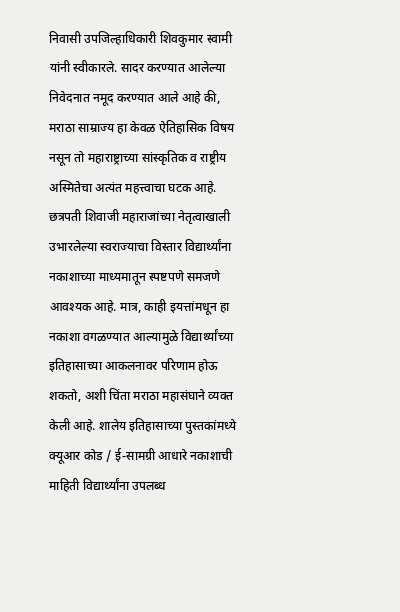निवासी उपजिल्हाधिकारी शिवकुमार स्वामी यांनी स्वीकारले. सादर करण्यात आलेल्या निवेदनात नमूद करण्यात आले आहे की, मराठा साम्राज्य हा केवळ ऐतिहासिक विषय नसून तो महाराष्ट्राच्या सांस्कृतिक व राष्ट्रीय अस्मितेचा अत्यंत महत्त्वाचा घटक आहे. छत्रपती शिवाजी महाराजांच्या नेतृत्वाखाली उभारलेल्या स्वराज्याचा विस्तार विद्यार्थ्यांना नकाशाच्या माध्यमातून स्पष्टपणे समजणे आवश्यक आहे. मात्र, काही इयत्तांमधून हा नकाशा वगळण्यात आल्यामुळे विद्यार्थ्यांच्या इतिहासाच्या आकलनावर परिणाम होऊ शकतो, अशी चिंता मराठा महासंघाने व्यक्त केली आहे. शालेय इतिहासाच्या पुस्तकांमध्ये क्यूआर कोड / ई-सामग्री आधारे नकाशाची माहिती विद्यार्थ्यांना उपलब्ध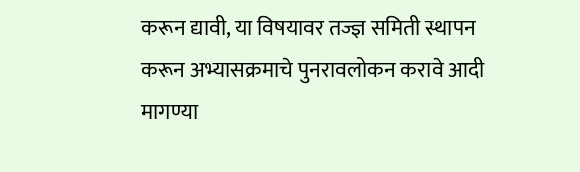करून द्यावी, या विषयावर तज्ज्ञ समिती स्थापन करून अभ्यासक्रमाचे पुनरावलोकन करावे आदी मागण्या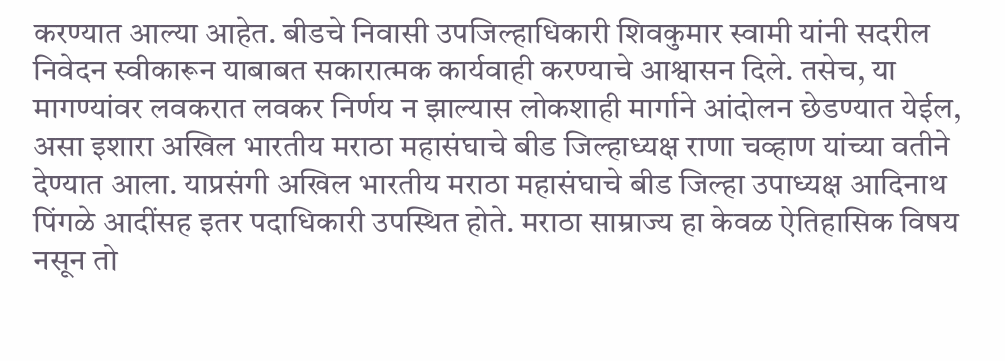करण्यात आल्या आहेत. बीडचे निवासी उपजिल्हाधिकारी शिवकुमार स्वामी यांनी सदरील निवेदन स्वीकारून याबाबत सकारात्मक कार्यवाही करण्याचे आश्वासन दिले. तसेच, या मागण्यांवर लवकरात लवकर निर्णय न झाल्यास लोकशाही मार्गाने आंदोलन छेडण्यात येईल, असा इशारा अखिल भारतीय मराठा महासंघाचे बीड जिल्हाध्यक्ष राणा चव्हाण यांच्या वतीने देण्यात आला. याप्रसंगी अखिल भारतीय मराठा महासंघाचे बीड जिल्हा उपाध्यक्ष आदिनाथ पिंगळे आदींसह इतर पदाधिकारी उपस्थित होते. मराठा साम्राज्य हा केवळ ऐतिहासिक विषय नसून तो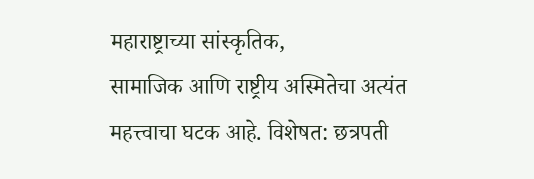महाराष्ट्राच्या सांस्कृतिक,
सामाजिक आणि राष्ट्रीय अस्मितेचा अत्यंत महत्त्वाचा घटक आहे. विशेषत: छत्रपती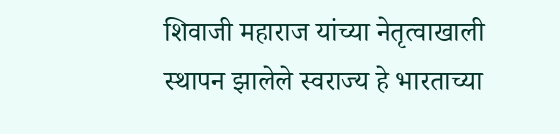शिवाजी महाराज यांच्या नेतृत्वाखाली स्थापन झालेले स्वराज्य हे भारताच्या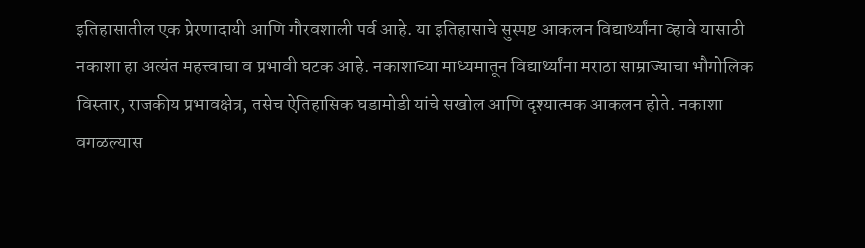इतिहासातील एक प्रेरणादायी आणि गौरवशाली पर्व आहे. या इतिहासाचे सुस्पष्ट आकलन विद्यार्थ्यांना व्हावे यासाठी नकाशा हा अत्यंत महत्त्वाचा व प्रभावी घटक आहे. नकाशाच्या माध्यमातून विद्यार्थ्यांना मराठा साम्राज्याचा भौगोलिक विस्तार, राजकीय प्रभावक्षेत्र, तसेच ऐतिहासिक घडामोडी यांचे सखोल आणि दृश्यात्मक आकलन होते. नकाशा वगळल्यास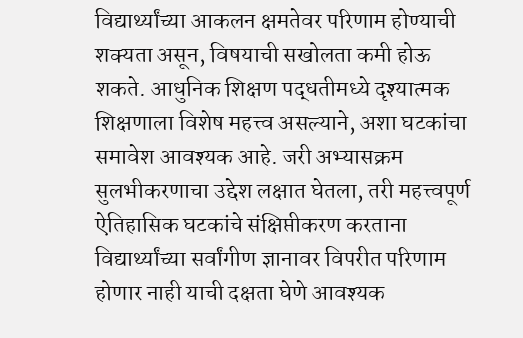विद्यार्थ्यांच्या आकलन क्षमतेवर परिणाम होण्याची शक्यता असून, विषयाची सखोलता कमी होऊ शकते. आधुनिक शिक्षण पद्धतीमध्ये दृश्यात्मक शिक्षणाला विशेष महत्त्व असल्याने, अशा घटकांचा समावेश आवश्यक आहे. जरी अभ्यासक्रम सुलभीकरणाचा उद्देश लक्षात घेतला, तरी महत्त्वपूर्ण ऐतिहासिक घटकांचे संक्षिप्तीकरण करताना विद्यार्थ्यांच्या सर्वांगीण ज्ञानावर विपरीत परिणाम होणार नाही याची दक्षता घेणे आवश्यक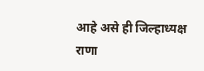आहे असे ही जिल्हाध्यक्ष राणा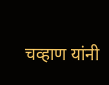चव्हाण यांनी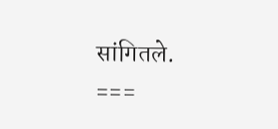सांगितले.
===